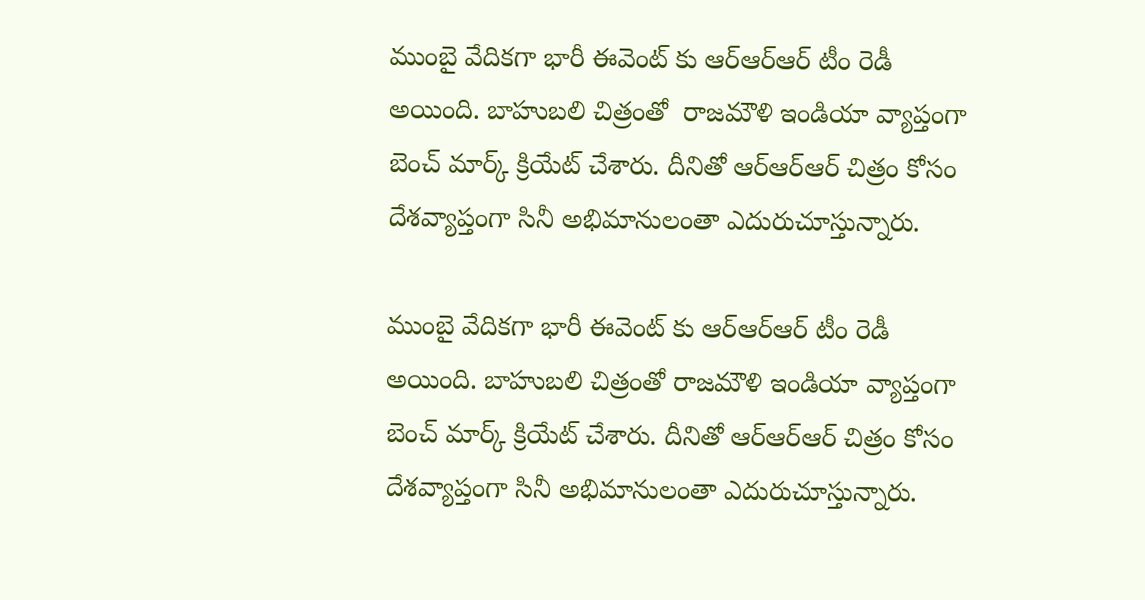ముంబై వేదికగా భారీ ఈవెంట్ కు ఆర్ఆర్ఆర్ టీం రెడీ అయింది. బాహుబలి చిత్రంతో  రాజమౌళి ఇండియా వ్యాప్తంగా బెంచ్ మార్క్ క్రియేట్ చేశారు. దీనితో ఆర్ఆర్ఆర్ చిత్రం కోసం దేశవ్యాప్తంగా సినీ అభిమానులంతా ఎదురుచూస్తున్నారు.

ముంబై వేదికగా భారీ ఈవెంట్ కు ఆర్ఆర్ఆర్ టీం రెడీ అయింది. బాహుబలి చిత్రంతో రాజమౌళి ఇండియా వ్యాప్తంగా బెంచ్ మార్క్ క్రియేట్ చేశారు. దీనితో ఆర్ఆర్ఆర్ చిత్రం కోసం దేశవ్యాప్తంగా సినీ అభిమానులంతా ఎదురుచూస్తున్నారు.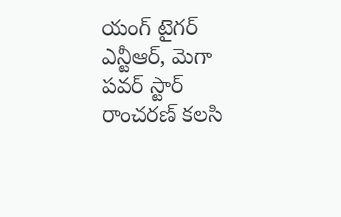యంగ్ టైగర్ ఎన్టీఆర్, మెగా పవర్ స్టార్ రాంచరణ్ కలసి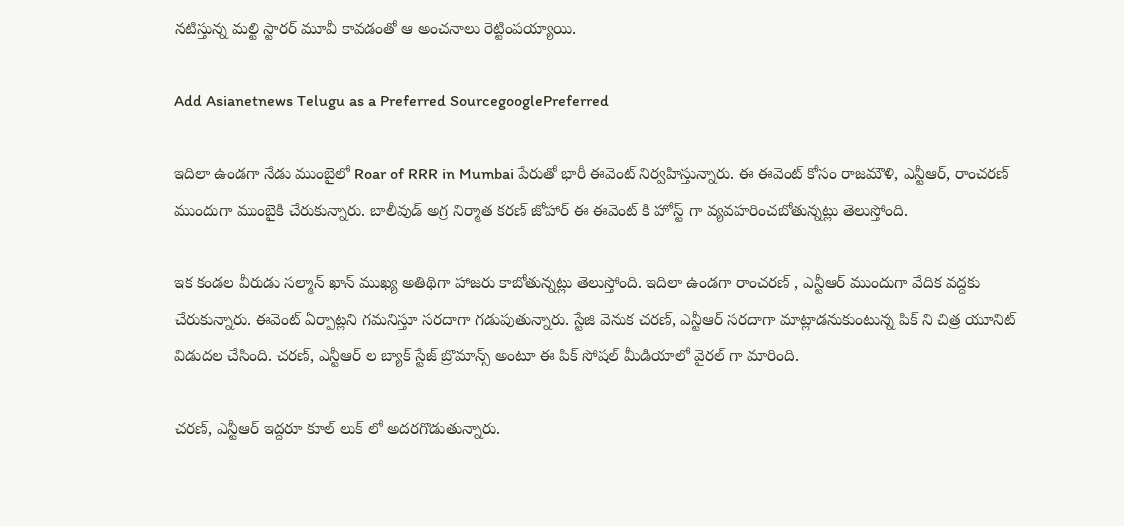నటిస్తున్న మల్టి స్టారర్ మూవీ కావడంతో ఆ అంచనాలు రెట్టింపయ్యాయి.

Add Asianetnews Telugu as a Preferred SourcegooglePreferred

ఇదిలా ఉండగా నేడు ముంబైలో Roar of RRR in Mumbai పేరుతో భారీ ఈవెంట్ నిర్వహిస్తున్నారు. ఈ ఈవెంట్ కోసం రాజమౌళి, ఎన్టీఆర్, రాంచరణ్ ముందుగా ముంబైకి చేరుకున్నారు. బాలీవుడ్ అగ్ర నిర్మాత కరణ్ జోహార్ ఈ ఈవెంట్ కి హోస్ట్ గా వ్యవహరించబోతున్నట్లు తెలుస్తోంది.

ఇక కండల వీరుడు సల్మాన్ ఖాన్ ముఖ్య అతిథిగా హాజరు కాబోతున్నట్లు తెలుస్తోంది. ఇదిలా ఉండగా రాంచరణ్ , ఎన్టీఆర్ ముందుగా వేదిక వద్దకు చేరుకున్నారు. ఈవెంట్ ఏర్పాట్లని గమనిస్తూ సరదాగా గడుపుతున్నారు. స్టేజి వెనుక చరణ్, ఎన్టీఆర్ సరదాగా మాట్లాడనుకుంటున్న పిక్ ని చిత్ర యూనిట్ విడుదల చేసింది. చరణ్, ఎన్టీఆర్ ల బ్యాక్ స్టేజ్ బ్రొమాన్స్ అంటూ ఈ పిక్ సోషల్ మీడియాలో వైరల్ గా మారింది.

చరణ్, ఎన్టీఆర్ ఇద్దరూ కూల్ లుక్ లో అదరగొడుతున్నారు.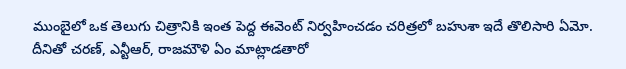ముంబైలో ఒక తెలుగు చిత్రానికి ఇంత పెద్ద ఈవెంట్ నిర్వహించడం చరిత్రలో బహుశా ఇదే తొలిసారి ఏమో. దీనితో చరణ్, ఎన్టీఆర్, రాజమౌళి ఏం మాట్లాడతారో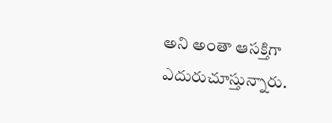అని అంతా ఆసక్తిగా ఎదురుచూస్తున్నారు.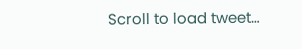Scroll to load tweet…